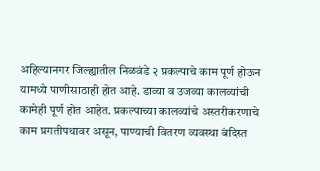अहिल्यानगर जिल्ह्यातील निळवंडे २ प्रकल्पाचे काम पूर्ण होऊन यामध्ये पाणीसाठाही होत आहे. डाव्या व उजव्या कालव्यांची कामेही पूर्ण होत आहेत. प्रकल्पाच्या कालव्यांचे अस्तरीकरणाचे काम प्रगतीपथावर असून, पाण्याची वितरण व्यवस्था बंदिस्त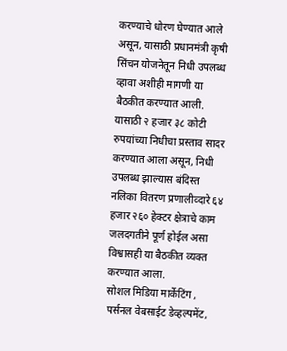करण्याचे धोरण घेण्यात आले असून, यासाठी प्रधानमंत्री कृषी सिंचन योजनेतून निधी उपलब्ध व्हावा अशीही मागणी या बैठकीत करण्यात आली. यासाठी २ हजार ३८ कोटी रुपयांच्या निधीचा प्रस्ताव सादर करण्यात आला असून, निधी उपलब्ध झाल्यास बंदिस्त नलिका वितरण प्रणालीव्दारे ६४ हजार २६० हेक्टर क्षेत्राचे काम जलदगतीने पूर्ण होईल असा विश्वासही या बैठकीत व्यक्त करण्यात आला.
सोशल मिडिया मार्केटिंग , पर्सनल वेबसाईट डेव्हल्पमेंट,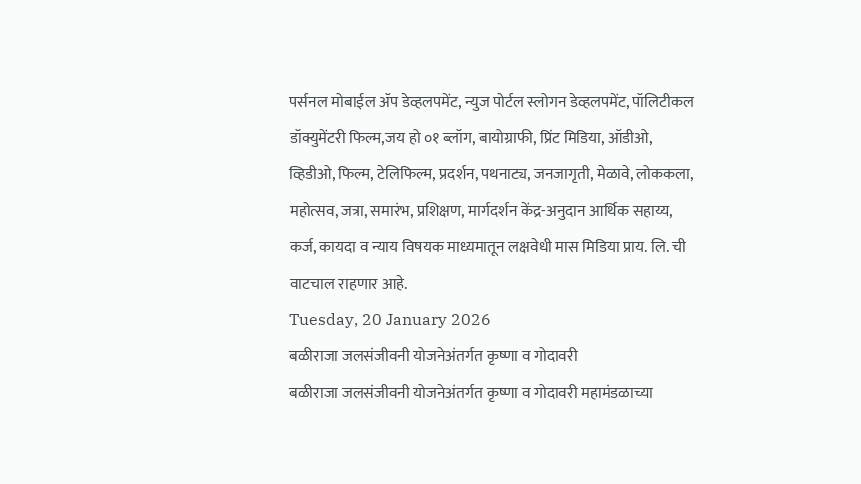पर्सनल मोबाईल ॲप डेव्हलपमेंट, न्युज पोर्टल स्लोगन डेव्हलपमेंट, पॉलिटीकल डॉक्युमेंटरी फिल्म,जय हो ०१ ब्लॉग, बायोग्राफी, प्रिंट मिडिया, ऑडीओ, व्हिडीओ, फिल्म, टेलिफिल्म, प्रदर्शन, पथनाट्य, जनजागृती, मेळावे, लोककला, महोत्सव, जत्रा, समारंभ, प्रशिक्षण, मार्गदर्शन केंद्र-अनुदान आर्थिक सहाय्य, कर्ज, कायदा व न्याय विषयक माध्यमातून लक्षवेधी मास मिडिया प्राय. लि. ची वाटचाल राहणार आहे.
Tuesday, 20 January 2026
बळीराजा जलसंजीवनी योजनेअंतर्गत कृष्णा व गोदावरी
बळीराजा जलसंजीवनी योजनेअंतर्गत कृष्णा व गोदावरी महामंडळाच्या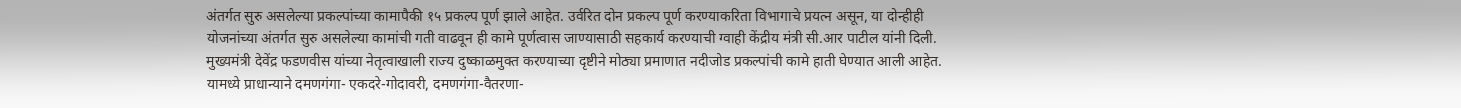अंतर्गत सुरु असलेल्या प्रकल्पांच्या कामापैकी १५ प्रकल्प पूर्ण झाले आहेत. उर्वरित दोन प्रकल्प पूर्ण करण्याकरिता विभागाचे प्रयत्न असून, या दोन्हीही योजनांच्या अंतर्गत सुरु असलेल्या कामांची गती वाढवून ही कामे पूर्णत्वास जाण्यासाठी सहकार्य करण्याची ग्वाही केंद्रीय मंत्री सी.आर पाटील यांनी दिली.
मुख्यमंत्री देवेंद्र फडणवीस यांच्या नेतृत्वाखाली राज्य दुष्काळमुक्त करण्याच्या दृष्टीने मोठ्या प्रमाणात नदीजोड प्रकल्पांची कामे हाती घेण्यात आली आहेत. यामध्ये प्राधान्याने दमणगंगा- एकदरे-गोदावरी, दमणगंगा-वैतरणा-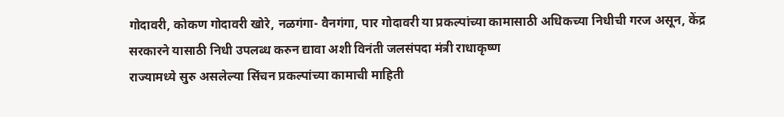गोदावरी, कोकण गोदावरी खोरे, नळगंगा- वैनगंगा, पार गोदावरी या प्रकल्पांच्या कामासाठी अधिकच्या निधीची गरज असून, केंद्र सरकारने यासाठी निधी उपलब्ध करुन द्यावा अशी विनंती जलसंपदा मंत्री राधाकृष्ण
राज्यामध्ये सुरु असलेल्या सिंचन प्रकल्पांच्या कामाची माहिती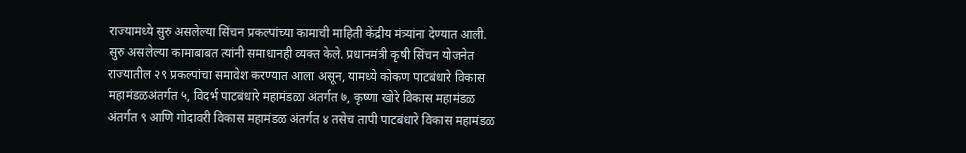राज्यामध्ये सुरु असलेल्या सिंचन प्रकल्पांच्या कामाची माहिती केंद्रीय मंत्र्यांना देण्यात आली. सुरु असलेल्या कामाबाबत त्यांनी समाधानही व्यक्त केले. प्रधानमंत्री कृषी सिंचन योजनेत राज्यातील २९ प्रकल्पांचा समावेश करण्यात आला असून, यामध्ये कोकण पाटबंधारे विकास महामंडळअंतर्गत ५, विदर्भ पाटबंधारे महामंडळा अंतर्गत ७, कृष्णा खोरे विकास महामंडळ अंतर्गत ९ आणि गोदावरी विकास महामंडळ अंतर्गत ४ तसेच तापी पाटबंधारे विकास महामंडळ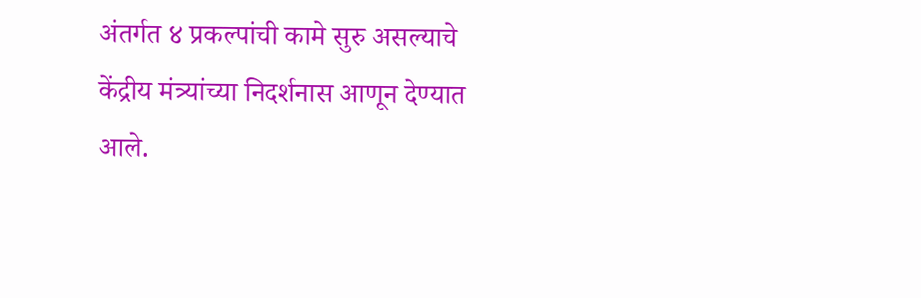अंतर्गत ४ प्रकल्पांची कामे सुरु असल्याचे केंद्रीय मंत्र्यांच्या निदर्शनास आणून देण्यात आले.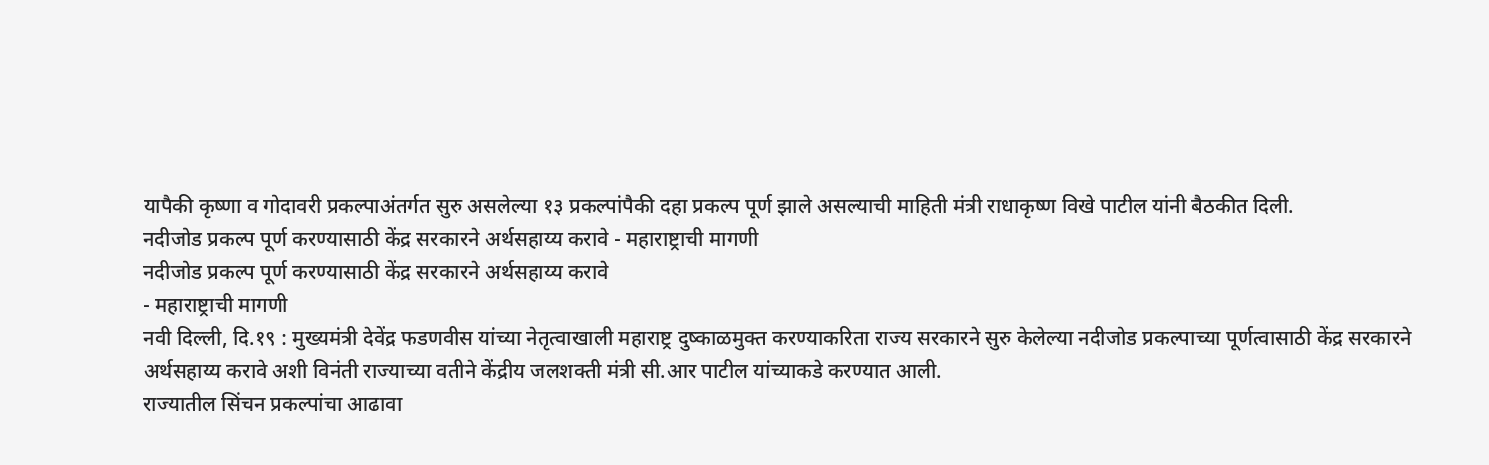यापैकी कृष्णा व गोदावरी प्रकल्पाअंतर्गत सुरु असलेल्या १३ प्रकल्पांपैकी दहा प्रकल्प पूर्ण झाले असल्याची माहिती मंत्री राधाकृष्ण विखे पाटील यांनी बैठकीत दिली.
नदीजोड प्रकल्प पूर्ण करण्यासाठी केंद्र सरकारने अर्थसहाय्य करावे - महाराष्ट्राची मागणी
नदीजोड प्रकल्प पूर्ण करण्यासाठी केंद्र सरकारने अर्थसहाय्य करावे
- महाराष्ट्राची मागणी
नवी दिल्ली, दि.१९ : मुख्यमंत्री देवेंद्र फडणवीस यांच्या नेतृत्वाखाली महाराष्ट्र दुष्काळमुक्त करण्याकरिता राज्य सरकारने सुरु केलेल्या नदीजोड प्रकल्पाच्या पूर्णत्वासाठी केंद्र सरकारने अर्थसहाय्य करावे अशी विनंती राज्याच्या वतीने केंद्रीय जलशक्ती मंत्री सी.आर पाटील यांच्याकडे करण्यात आली.
राज्यातील सिंचन प्रकल्पांचा आढावा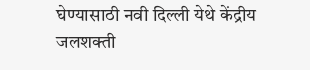घेण्यासाठी नवी दिल्ली येथे केंद्रीय जलशक्ती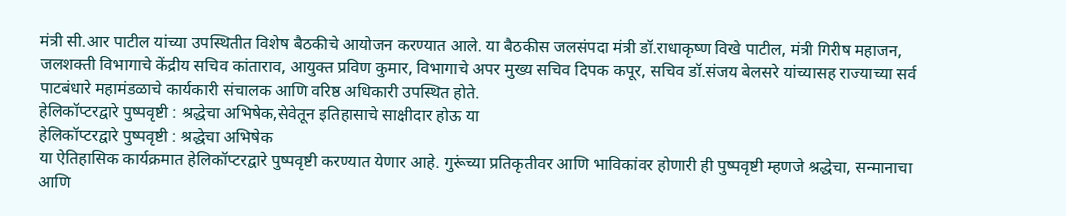मंत्री सी.आर पाटील यांच्या उपस्थितीत विशेष बैठकीचे आयोजन करण्यात आले. या बैठकीस जलसंपदा मंत्री डॉ.राधाकृष्ण विखे पाटील, मंत्री गिरीष महाजन, जलशक्ती विभागाचे केंद्रीय सचिव कांताराव, आयुक्त प्रविण कुमार, विभागाचे अपर मुख्य सचिव दिपक कपूर, सचिव डॉ.संजय बेलसरे यांच्यासह राज्याच्या सर्व पाटबंधारे महामंडळाचे कार्यकारी संचालक आणि वरिष्ठ अधिकारी उपस्थित होते.
हेलिकॉप्टरद्वारे पुष्पवृष्टी : श्रद्धेचा अभिषेक,सेवेतून इतिहासाचे साक्षीदार होऊ या
हेलिकॉप्टरद्वारे पुष्पवृष्टी : श्रद्धेचा अभिषेक
या ऐतिहासिक कार्यक्रमात हेलिकॉप्टरद्वारे पुष्पवृष्टी करण्यात येणार आहे. गुरूंच्या प्रतिकृतीवर आणि भाविकांवर होणारी ही पुष्पवृष्टी म्हणजे श्रद्धेचा, सन्मानाचा आणि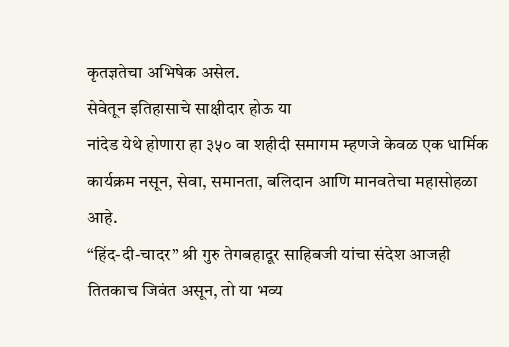कृतज्ञतेचा अभिषेक असेल.
सेवेतून इतिहासाचे साक्षीदार होऊ या
नांदेड येथे होणारा हा ३५० वा शहीदी समागम म्हणजे केवळ एक धार्मिक कार्यक्रम नसून, सेवा, समानता, बलिदान आणि मानवतेचा महासोहळा आहे.
“हिंद-दी-चादर” श्री गुरु तेगबहादूर साहिबजी यांचा संदेश आजही तितकाच जिवंत असून, तो या भव्य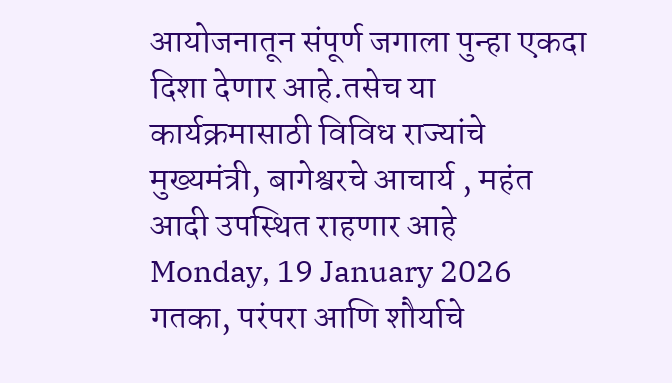आयोजनातून संपूर्ण जगाला पुन्हा एकदा दिशा देणार आहे.तसेच या कार्यक्रमासाठी विविध राज्यांचे मुख्यमंत्री, बागेश्वरचे आचार्य , महंत आदी उपस्थित राहणार आहे
Monday, 19 January 2026
गतका, परंपरा आणि शौर्याचे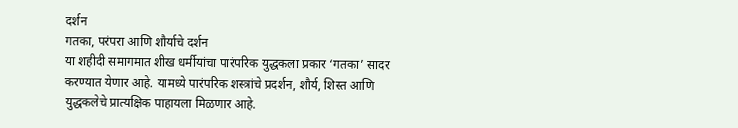दर्शन
गतका, परंपरा आणि शौर्याचे दर्शन
या शहीदी समागमात शीख धर्मीयांचा पारंपरिक युद्धकला प्रकार ‘गतका’ सादर करण्यात येणार आहे. यामध्ये पारंपरिक शस्त्रांचे प्रदर्शन, शौर्य, शिस्त आणि युद्धकलेचे प्रात्यक्षिक पाहायला मिळणार आहे.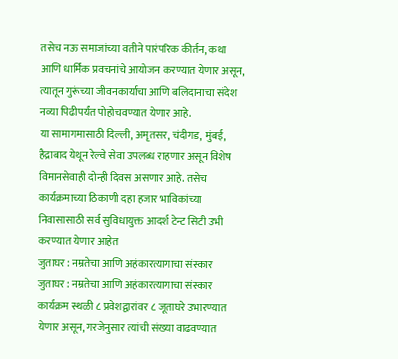तसेच नऊ समाजांच्या वतीने पारंपरिक कीर्तन, कथा आणि धार्मिक प्रवचनांचे आयोजन करण्यात येणार असून, त्यातून गुरूंच्या जीवनकार्याचा आणि बलिदानाचा संदेश नव्या पिढीपर्यंत पोहोचवण्यात येणार आहे.
या सामागमासाठी दिल्ली, अमृतसर, चंदीगड, मुंबई, हैद्राबाद येथून रेल्वे सेवा उपलब्ध राहणार असून विशेष विमानसेवाही दोन्ही दिवस असणार आहे. तसेच कार्यक्रमाच्या ठिकाणी दहा हजार भाविकांच्या निवासासाठी सर्व सुविधायुक्त आदर्श टेन्ट सिटी उभी करण्यात येणार आहेत
जुताघर : नम्रतेचा आणि अहंकारत्यागाचा संस्कार
जुताघर : नम्रतेचा आणि अहंकारत्यागाचा संस्कार
कार्यक्रम स्थळी ८ प्रवेशद्वारांवर ८ जूताघरे उभारण्यात येणार असून, गरजेनुसार त्यांची संख्या वाढवण्यात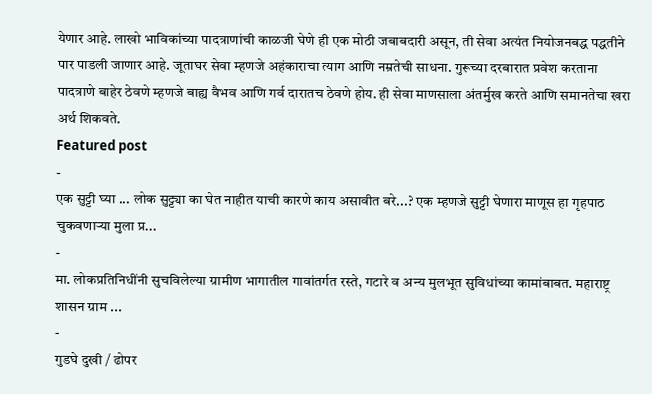येणार आहे. लाखो भाविकांच्या पादत्राणांची काळजी घेणे ही एक मोठी जबाबदारी असून, ती सेवा अत्यंत नियोजनबद्ध पद्धतीने पार पाडली जाणार आहे. जूताघर सेवा म्हणजे अहंकाराचा त्याग आणि नम्रतेची साधना. गुरूच्या दरबारात प्रवेश करताना पादत्राणे बाहेर ठेवणे म्हणजे बाह्य वैभव आणि गर्व दारातच ठेवणे होय. ही सेवा माणसाला अंतर्मुख करते आणि समानतेचा खरा अर्थ शिकवते.
Featured post
-
एक सुट्टी घ्या ... लोक सुट्ट्या का घेत नाहीत याची कारणे काय असावीत बरे...? एक म्हणजे सुट्टी घेणारा माणूस हा गृहपाठ चुकवणाऱ्या मुला प्र...
-
मा. लोकप्रतिनिधींनी सुचविलेल्या ग्रामीण भागातील गावांतर्गत रस्ते, गटारे व अन्य मुलभूत सुविधांच्या कामांबाबत. महाराष्ट्र शासन ग्राम ...
-
गुडघे दुखी / ढोपर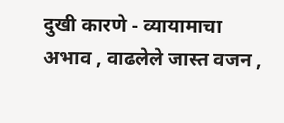दुखी कारणे - व्यायामाचा अभाव , वाढलेले जास्त वजन ,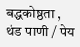बद्धकोष्ठता , थंड पाणी / पेय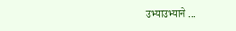उभ्याउभ्याने ...